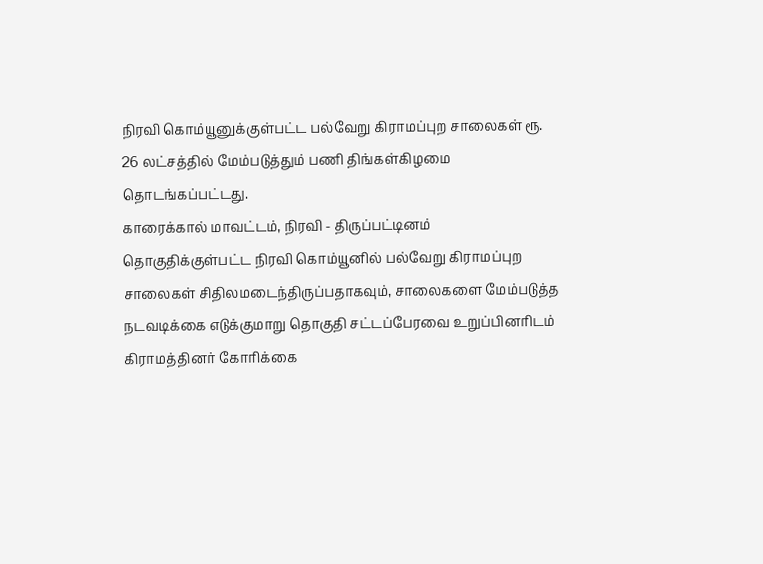நிரவி கொம்யூனுக்குள்பட்ட பல்வேறு கிராமப்புற சாலைகள் ரூ. 26 லட்சத்தில் மேம்படுத்தும் பணி திங்கள்கிழமை
தொடங்கப்பட்டது.
காரைக்கால் மாவட்டம், நிரவி - திருப்பட்டினம் தொகுதிக்குள்பட்ட நிரவி கொம்யூனில் பல்வேறு கிராமப்புற சாலைகள் சிதிலமடைந்திருப்பதாகவும், சாலைகளை மேம்படுத்த நடவடிக்கை எடுக்குமாறு தொகுதி சட்டப்பேரவை உறுப்பினரிடம் கிராமத்தினர் கோரிக்கை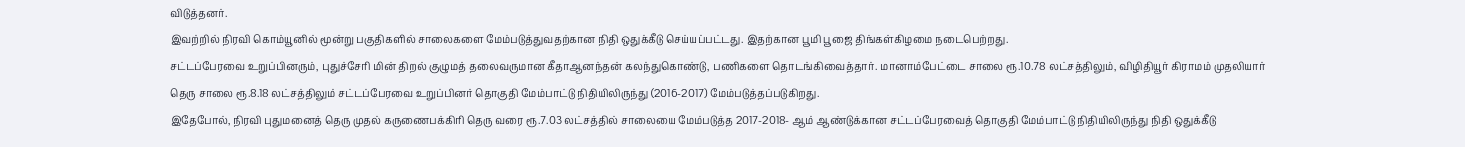விடுத்தனர்.
இவற்றில் நிரவி கொம்யூனில் மூன்று பகுதிகளில் சாலைகளை மேம்படுத்துவதற்கான நிதி ஒதுக்கீடு செய்யப்பட்டது. இதற்கான பூமி பூஜை திங்கள்கிழமை நடைபெற்றது.
சட்டப்பேரவை உறுப்பினரும், புதுச்சேரி மின் திறல் குழுமத் தலைவருமான கீதாஆனந்தன் கலந்துகொண்டு, பணிகளை தொடங்கிவைத்தார். மானாம்பேட்டை சாலை ரூ.10.78 லட்சத்திலும், விழிதியூர் கிராமம் முதலியார் தெரு சாலை ரூ.8.18 லட்சத்திலும் சட்டப்பேரவை உறுப்பினர் தொகுதி மேம்பாட்டு நிதியிலிருந்து (2016-2017) மேம்படுத்தப்படுகிறது.
இதேபோல், நிரவி புதுமனைத் தெரு முதல் கருணைபக்கிரி தெரு வரை ரூ.7.03 லட்சத்தில் சாலையை மேம்படுத்த 2017-2018- ஆம் ஆண்டுக்கான சட்டப்பேரவைத் தொகுதி மேம்பாட்டு நிதியிலிருந்து நிதி ஒதுக்கீடு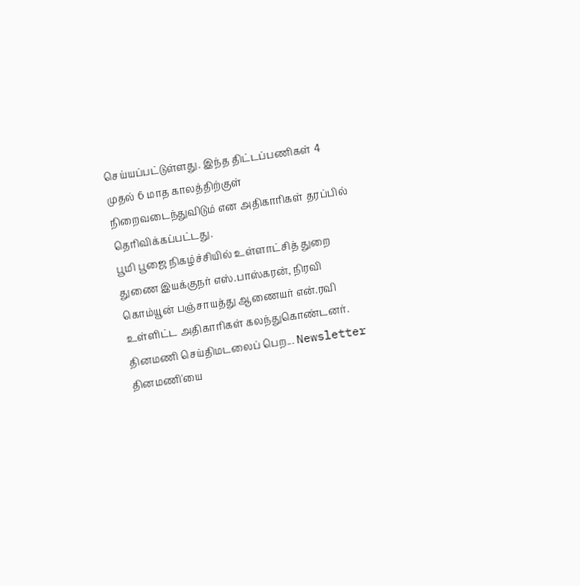செய்யப்பட்டுள்ளது. இந்த திட்டப்பணிகள் 4 முதல் 6 மாத காலத்திற்குள் நிறைவடைந்துவிடும் என அதிகாரிகள் தரப்பில் தெரிவிக்கப்பட்டது.
பூமி பூஜை நிகழ்ச்சியில் உள்ளாட்சித் துறை துணை இயக்குநர் எஸ்.பாஸ்கரன், நிரவி கொம்யூன் பஞ்சாயத்து ஆணையர் என்.ரவி உள்ளிட்ட அதிகாரிகள் கலந்துகொண்டனர்.
தினமணி செய்திமடலைப் பெற... Newsletter
தினமணி'யை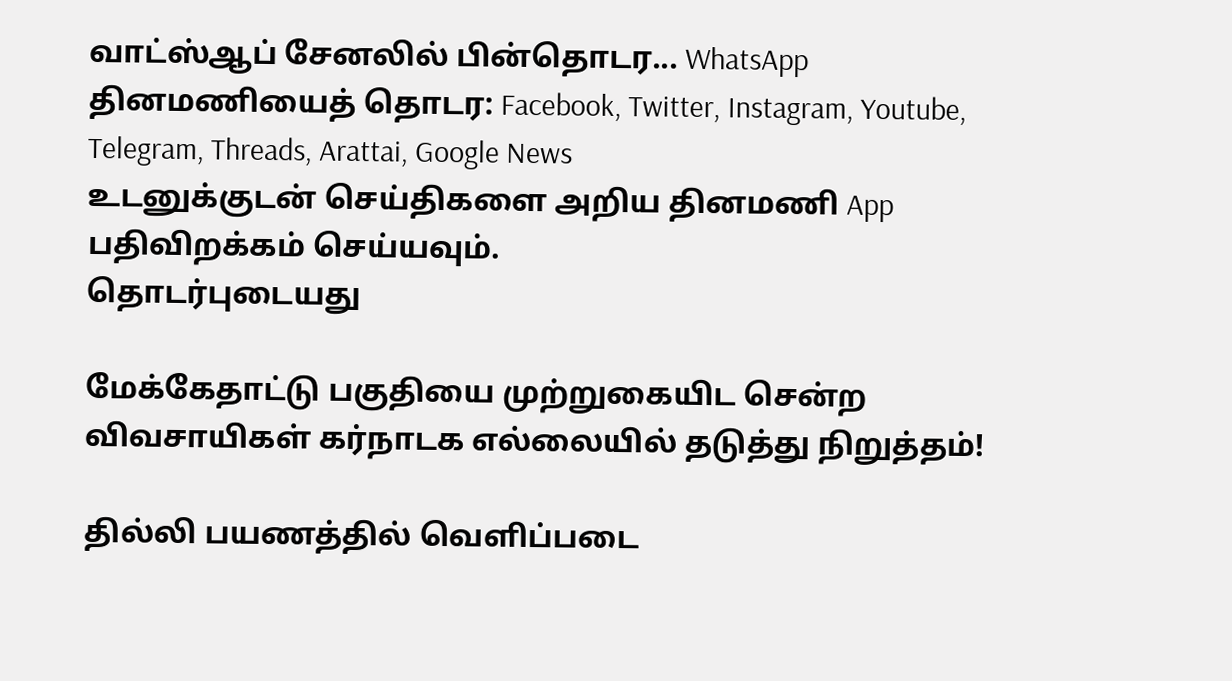வாட்ஸ்ஆப் சேனலில் பின்தொடர... WhatsApp
தினமணியைத் தொடர: Facebook, Twitter, Instagram, Youtube, Telegram, Threads, Arattai, Google News
உடனுக்குடன் செய்திகளை அறிய தினமணி App பதிவிறக்கம் செய்யவும்.
தொடர்புடையது

மேக்கேதாட்டு பகுதியை முற்றுகையிட சென்ற விவசாயிகள் கர்நாடக எல்லையில் தடுத்து நிறுத்தம்!

தில்லி பயணத்தில் வெளிப்படை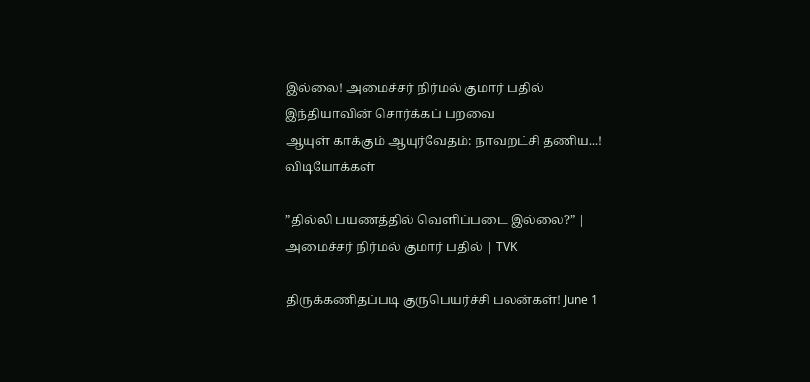இல்லை! அமைச்சர் நிர்மல் குமார் பதில்
இந்தியாவின் சொர்க்கப் பறவை
ஆயுள் காக்கும் ஆயுர்வேதம்: நாவறட்சி தணிய...!
விடியோக்கள்

”தில்லி பயணத்தில் வெளிப்படை இல்லை?” | அமைச்சர் நிர்மல் குமார் பதில் | TVK

திருக்கணிதப்படி குருபெயர்ச்சி பலன்கள்! June 1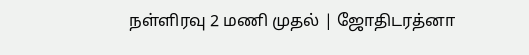நள்ளிரவு 2 மணி முதல் | ஜோதிடரத்னா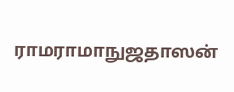ராமராமாநுஜதாஸன்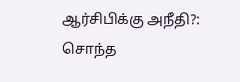ஆர்சிபிக்கு அநீதி?: சொந்த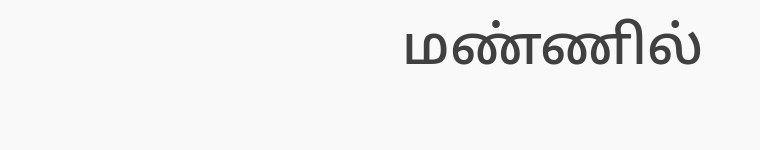மண்ணில்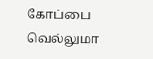கோப்பை வெல்லுமா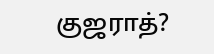குஜராத்?